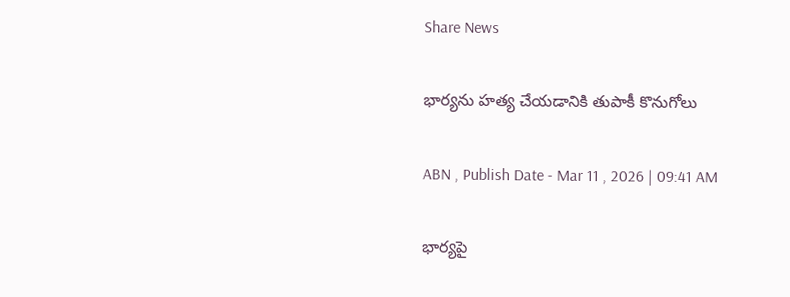Share News

భార్యను హత్య చేయడానికి తుపాకీ కొనుగోలు

ABN , Publish Date - Mar 11 , 2026 | 09:41 AM

భార్యపై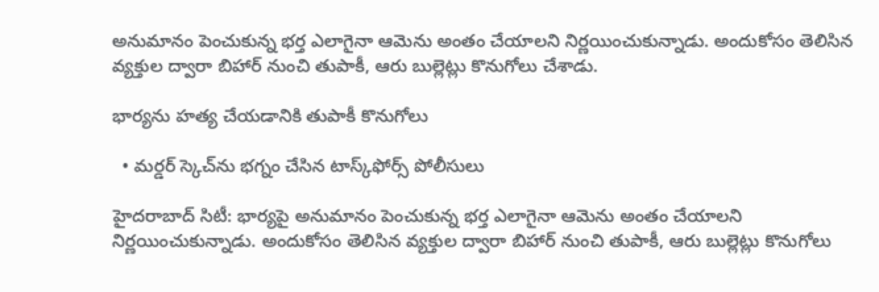అనుమానం పెంచుకున్న భర్త ఎలాగైనా ఆమెను అంతం చేయాలని నిర్ణయించుకున్నాడు. అందుకోసం తెలిసిన వ్యక్తుల ద్వారా బిహార్‌ నుంచి తుపాకీ, ఆరు బుల్లెట్లు కొనుగోలు చేశాడు.

భార్యను హత్య చేయడానికి తుపాకీ కొనుగోలు

  • మర్డర్‌ స్కెచ్‌ను భగ్నం చేసిన టాస్క్‌ఫోర్స్‌ పోలీసులు

హైదరాబాద్‌ సిటీ: భార్యపై అనుమానం పెంచుకున్న భర్త ఎలాగైనా ఆమెను అంతం చేయాలని నిర్ణయించుకున్నాడు. అందుకోసం తెలిసిన వ్యక్తుల ద్వారా బిహార్‌ నుంచి తుపాకీ, ఆరు బుల్లెట్లు కొనుగోలు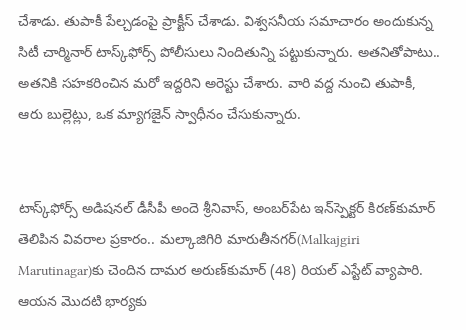చేశాడు. తుపాకీ పేల్చడంపై ప్రాక్టీస్‌ చేశాడు. విశ్వసనీయ సమాచారం అందుకున్న సిటీ చార్మినార్‌ టాస్క్‌ఫోర్స్‌ పోలీసులు నిందితున్ని పట్టుకున్నారు. అతనితోపాటు.. అతనికి సహకరించిన మరో ఇద్దరిని అరెస్టు చేశారు. వారి వద్ద నుంచి తుపాకీ, ఆరు బుల్లెట్లు, ఒక మ్యాగజైన్‌ స్వాధీనం చేసుకున్నారు.


టాస్క్‌ఫోర్స్‌ అడిషనల్‌ డీసీపీ అందె శ్రీనివాస్‌, అంబర్‌పేట ఇన్‌స్పెక్టర్‌ కిరణ్‌కుమార్‌ తెలిపిన వివరాల ప్రకారం.. మల్కాజిగిరి మారుతీనగర్‌(Malkajgiri Marutinagar)కు చెందిన దామర అరుణ్‌కుమార్‌ (48) రియల్‌ ఎస్టేట్‌ వ్యాపారి. ఆయన మొదటి భార్యకు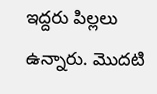ఇద్దరు పిల్లలు ఉన్నారు. మొదటి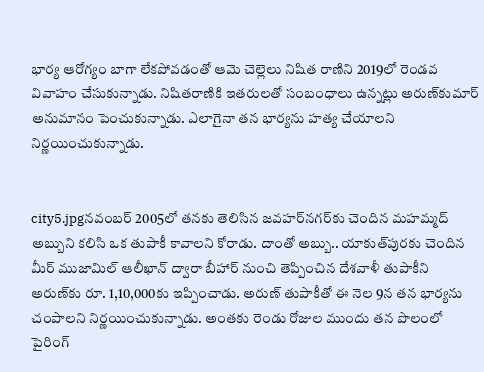భార్య ఆరోగ్యం బాగా లేకపోవడంతో ఆమె చెల్లెలు నిషిత రాణిని 2019లో రెండవ వివాహం చేసుకున్నాడు. నిషితరాణికి ఇతరులతో సంబంధాలు ఉన్నట్లు అరుణ్‌కుమార్‌ అనుమానం పెంచుకున్నాడు. ఎలాగైనా తన భార్యను హత్య చేయాలని నిర్ణయించుకున్నాడు.


city5.jpgనవంబర్‌ 2005లో తనకు తెలిసిన జవహర్‌నగర్‌కు చెందిన మహమ్మద్‌ అబ్బుని కలిసి ఒక తుపాకీ కావాలని కోరాడు. దాంతో అబ్బు.. యాకుత్‌పురకు చెందిన మీర్‌ ముజామిల్‌ ఆలీఖాన్‌ ద్వారా బీహార్‌ నుంచి తెప్పించిన దేశవాళీ తుపాకీని అరుణ్‌కు రూ. 1,10,000కు ఇప్పించాడు. అరుణ్‌ తుపాకీతో ఈ నెల 9న తన భార్యను చంపాలని నిర్ణయించుకున్నాడు. అంతకు రెండు రోజుల ముందు తన పొలంలో పైరింగ్‌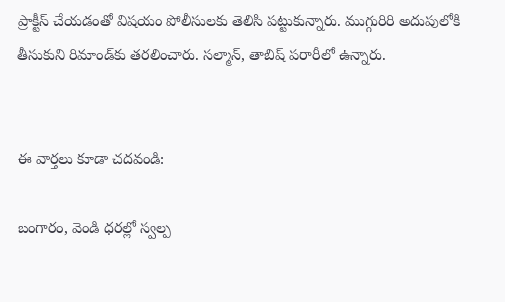ప్రాక్టీస్‌ చేయడంతో విషయం పోలీసులకు తెలిసి పట్టుకున్నారు. ముగ్గురిరి అదుపులోకి తీసుకుని రిమాండ్‌కు తరలించారు. సల్మాన్‌, తాబిష్‌ పరారీలో ఉన్నారు.


ఈ వార్తలు కూడా చదవండి:

బంగారం, వెండి ధరల్లో స్వల్ప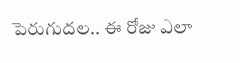పెరుగుదల.. ఈ రోజు ఎలా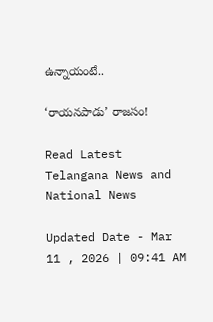ఉన్నాయంటే..

‘రాయనపాడు’ రాజసం!

Read Latest Telangana News and National News

Updated Date - Mar 11 , 2026 | 09:41 AM